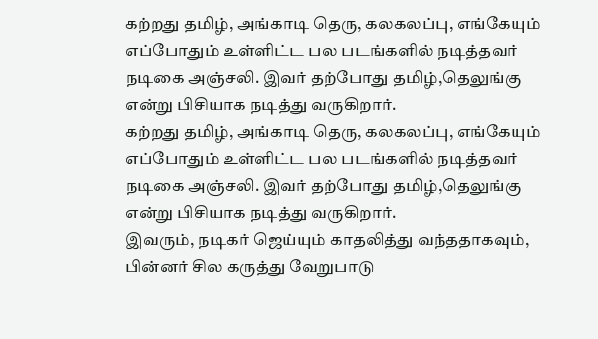கற்றது தமிழ், அங்காடி தெரு, கலகலப்பு, எங்கேயும் எப்போதும் உள்ளிட்ட பல படங்களில் நடித்தவர் நடிகை அஞ்சலி. இவர் தற்போது தமிழ்,தெலுங்கு என்று பிசியாக நடித்து வருகிறார்.
கற்றது தமிழ், அங்காடி தெரு, கலகலப்பு, எங்கேயும் எப்போதும் உள்ளிட்ட பல படங்களில் நடித்தவர் நடிகை அஞ்சலி. இவர் தற்போது தமிழ்,தெலுங்கு என்று பிசியாக நடித்து வருகிறார்.
இவரும், நடிகர் ஜெய்யும் காதலித்து வந்ததாகவும், பின்னர் சில கருத்து வேறுபாடு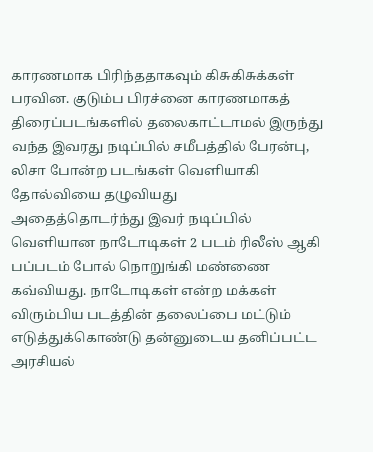காரணமாக பிரிந்ததாகவும் கிசுகிசுக்கள் பரவின. குடும்ப பிரச்னை காரணமாகத் திரைப்படங்களில் தலைகாட்டாமல் இருந்து வந்த இவரது நடிப்பில் சமீபத்தில் பேரன்பு, லிசா போன்ற படங்கள் வெளியாகி தோல்வியை தழுவியது
அதைத்தொடர்ந்து இவர் நடிப்பில் வெளியான நாடோடிகள் 2 படம் ரிலீஸ் ஆகி பப்படம் போல் நொறுங்கி மண்ணை கவ்வியது. நாடோடிகள் என்ற மக்கள் விரும்பிய படத்தின் தலைப்பை மட்டும் எடுத்துக்கொண்டு தன்னுடைய தனிப்பட்ட அரசியல்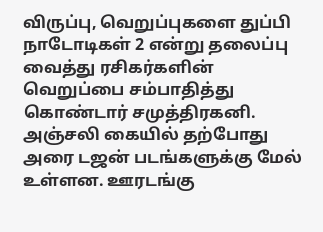விருப்பு, வெறுப்புகளை துப்பி நாடோடிகள் 2 என்று தலைப்பு வைத்து ரசிகர்களின் வெறுப்பை சம்பாதித்து கொண்டார் சமுத்திரகனி.
அஞ்சலி கையில் தற்போது அரை டஜன் படங்களுக்கு மேல் உள்ளன. ஊரடங்கு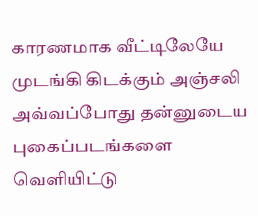காரணமாக வீட்டிலேயே முடங்கி கிடக்கும் அஞ்சலி அவ்வப்போது தன்னுடைய புகைப்படங்களை வெளியிட்டு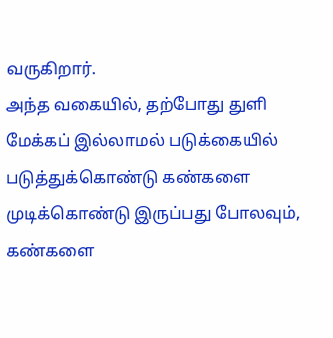வருகிறார்.
அந்த வகையில், தற்போது துளி மேக்கப் இல்லாமல் படுக்கையில் படுத்துக்கொண்டு கண்களை முடிக்கொண்டு இருப்பது போலவும், கண்களை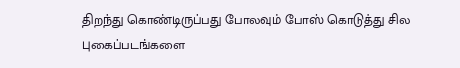திறந்து கொண்டிருப்பது போலவும் போஸ் கொடுத்து சில புகைப்படங்களை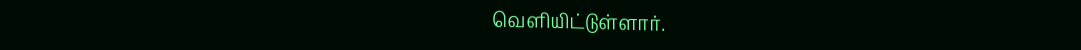வெளியிட்டுள்ளார்.